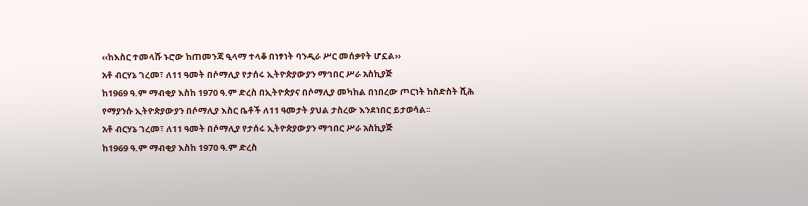‹‹ከእስር ተመላሹ ኑሮው ከጠመንጃ ዒላማ ተላቆ በነፃነት ባንዲራ ሥር መሰቃየት ሆኗል››
አቶ ብርሃኔ ገረመ፣ ለ11 ዓመት በሶማሊያ የታሰሩ ኢትዮጵያውያን ማኅበር ሥራ አስኪያጅ
ከ1969 ዓ.ም ማብቂያ እስከ 1970 ዓ.ም ድረስ በኢትዮጵያና በሶማሊያ መካከል በነበረው ጦርነት ከስድስት ሺሕ የማያንሱ ኢትዮጵያውያን በሶማሊያ እስር ቤቶች ለ11 ዓመታት ያህል ታስረው እንደነበር ይታወሳል፡፡
አቶ ብርሃኔ ገረመ፣ ለ11 ዓመት በሶማሊያ የታሰሩ ኢትዮጵያውያን ማኅበር ሥራ አስኪያጅ
ከ1969 ዓ.ም ማብቂያ እስከ 1970 ዓ.ም ድረስ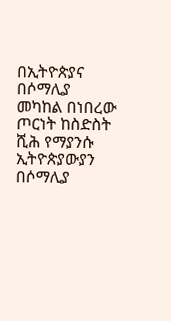በኢትዮጵያና በሶማሊያ መካከል በነበረው ጦርነት ከስድስት ሺሕ የማያንሱ ኢትዮጵያውያን በሶማሊያ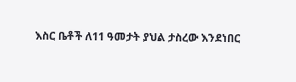እስር ቤቶች ለ11 ዓመታት ያህል ታስረው እንደነበር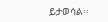ይታወሳል፡፡